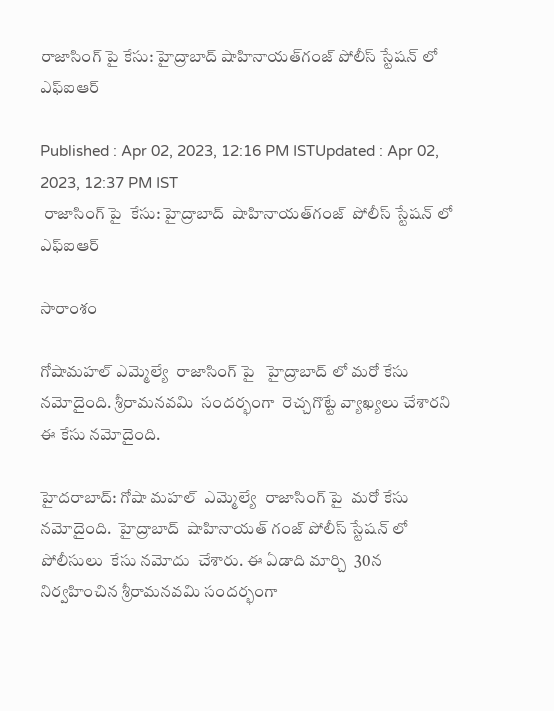రాజాసింగ్ పై కేసు: హైద్రాబాద్ షాహినాయత్‌గంజ్ పోలీస్ స్టేషన్ లో ఎఫ్ఐఆర్

Published : Apr 02, 2023, 12:16 PM ISTUpdated : Apr 02, 2023, 12:37 PM IST
 రాజాసింగ్ పై  కేసు: హైద్రాబాద్  షాహినాయత్‌గంజ్  పోలీస్ స్టేషన్ లో ఎఫ్ఐఆర్

సారాంశం

గోషామహల్ ఎమ్మెల్యే  రాజాసింగ్ పై   హైద్రాబాద్ లో మరో కేసు నమోదైంది. శ్రీరామనవమి  సందర్భంగా  రెచ్చగొట్టే వ్యాఖ్యలు చేశారని   ఈ కేసు నమోదైంది.

హైదరాబాద్: గోషా మహల్  ఎమ్మెల్యే  రాజాసింగ్ పై  మరో కేసు నమోదైంది.  హైద్రాబాద్  షాహినాయత్ గంజ్ పోలీస్ స్టేషన్ లో   పోలీసులు  కేసు నమోదు  చేశారు. ఈ ఏడాది మార్చి  30న నిర్వహించిన శ్రీరామనవమి సందర్భంగా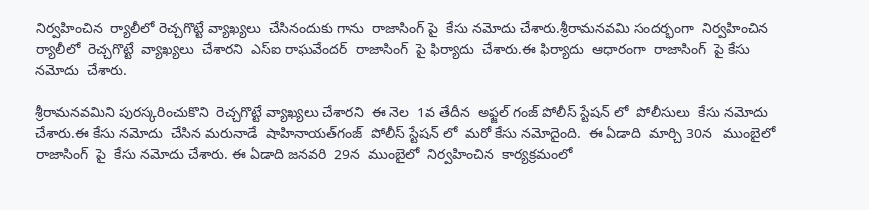నిర్వహించిన  ర్యాలీలో రెచ్చగొట్టే వ్యాఖ్యలు  చేసినందుకు గాను  రాజాసింగ్ పై  కేసు నమోదు చేశారు.శ్రీరామనవమి సందర్భంగా  నిర్వహించిన  ర్యాలీలో  రెచ్చగొట్టే  వ్యాఖ్యలు  చేశారని  ఎస్ఐ రాఘవేందర్  రాజాసింగ్  పై ఫిర్యాదు  చేశారు.ఈ ఫిర్యాదు  ఆధారంగా  రాజాసింగ్  పై కేసు నమోదు  చేశారు.

శ్రీరామనవమిని పురస్కరించుకొని  రెచ్చగొట్టే వ్యాఖ్యలు చేశారని  ఈ నెల  1వ తేదీన  అఫ్జల్ గంజ్ పోలీస్ స్టేషన్ లో  పోలీసులు  కేసు నమోదు  చేశారు.ఈ కేసు నమోదు  చేసిన మరునాడే  షాహినాయత్‌గంజ్  పోలీస్ స్టేషన్ లో  మరో కేసు నమోదైంది.  ఈ ఏడాది  మార్చి 30న   ముంబైలో   రాజాసింగ్  పై  కేసు నమోదు చేశారు. ఈ ఏడాది జనవరి  29న  ముంబైలో  నిర్వహించిన  కార్యక్రమంలో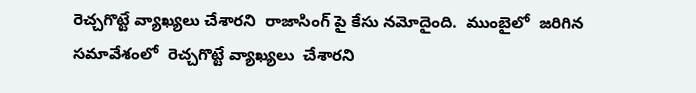రెచ్చగొట్టే వ్యాఖ్యలు చేశారని  రాజాసింగ్ పై కేసు నమోదైంది.  ముంబైలో  జరిగిన  సమావేశంలో  రెచ్చగొట్టే వ్యాఖ్యలు  చేశారని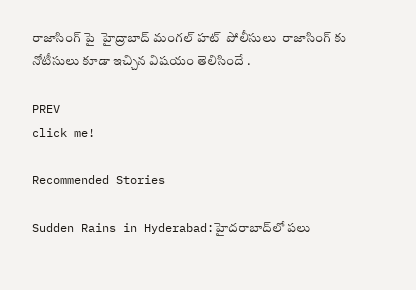రాజాసింగ్ పై  హైద్రాబాద్ మంగల్ హట్  పోలీసులు  రాజాసింగ్ కు  నోటీసులు కూడా ఇచ్చిన విషయం తెలిసిందే .

PREV
click me!

Recommended Stories

Sudden Rains in Hyderabad:హైదరాబాద్‌లో పలు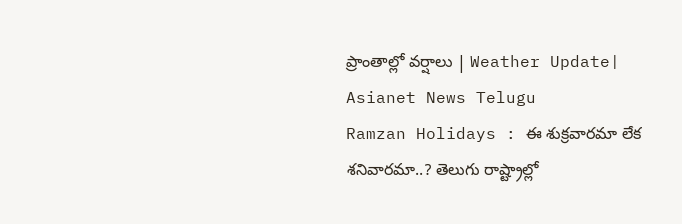ప్రాంతాల్లో వర్షాలు | Weather Update| Asianet News Telugu
Ramzan Holidays : ఈ శుక్రవారమా లేక శనివారమా..? తెలుగు రాష్ట్రాల్లో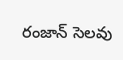రంజాన్ సెలవు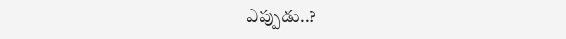ఎప్పుడు..?